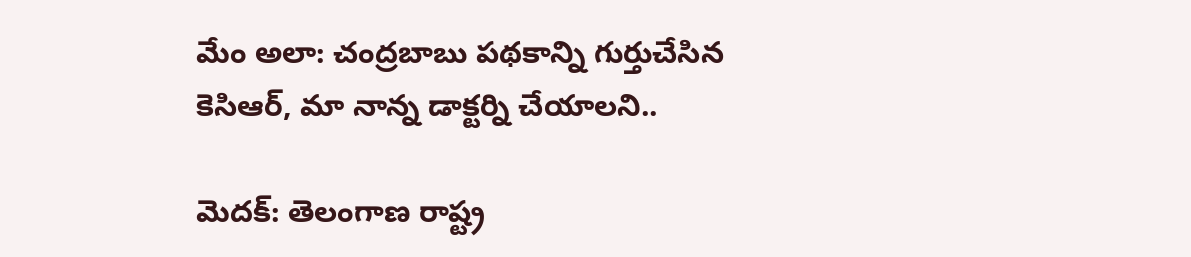మేం అలా: చంద్రబాబు పథకాన్ని గుర్తుచేసిన కెసిఆర్, మా నాన్న డాక్టర్ని చేయాలని..

మెదక్: తెలంగాణ రాష్ట్ర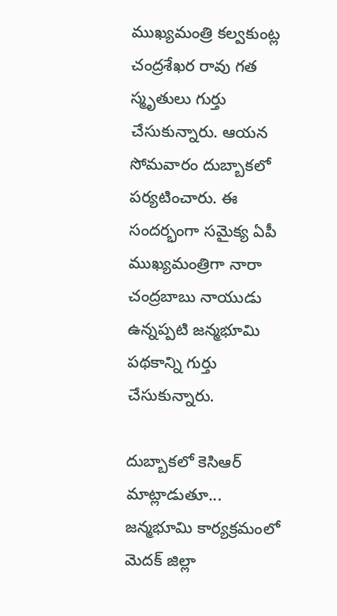ముఖ్యమంత్రి కల్వకుంట్ల చంద్రశేఖర రావు గత స్మృతులు గుర్తు చేసుకున్నారు. ఆయన సోమవారం దుబ్బాకలో పర్యటించారు. ఈ సందర్భంగా సమైక్య ఏపీ ముఖ్యమంత్రిగా నారా చంద్రబాబు నాయుడు ఉన్నప్పటి జన్మభూమి పథకాన్ని గుర్తు చేసుకున్నారు.

దుబ్బాకలో కెసిఆర్ మాట్లాడుతూ... జన్మభూమి కార్యక్రమంలో మెదక్ జిల్లా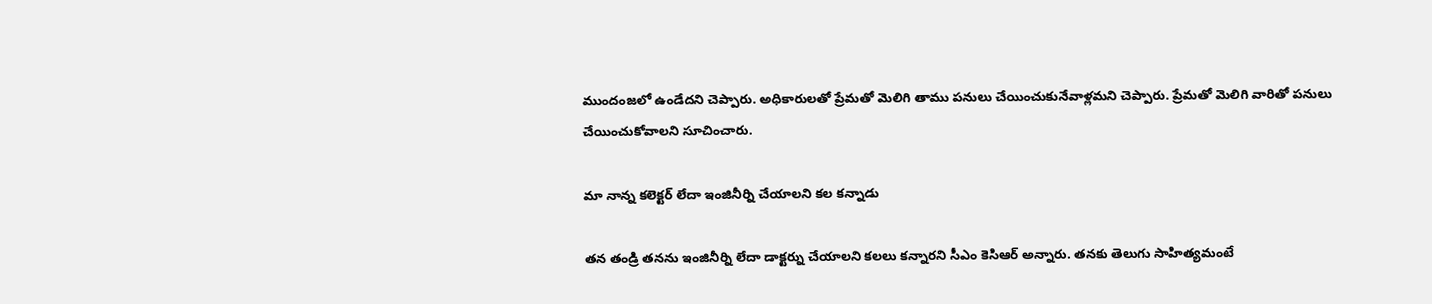ముందంజలో ఉండేదని చెప్పారు. అధికారులతో ప్రేమతో మెలిగి తాము పనులు చేయించుకునేవాళ్లమని చెప్పారు. ప్రేమతో మెలిగి వారితో పనులు చేయించుకోవాలని సూచించారు.

మా నాన్న కలెక్టర్ లేదా ఇంజినీర్ని చేయాలని కల కన్నాడు

తన తండ్రి తనను ఇంజినీర్ని లేదా డాక్టర్ను చేయాలని కలలు కన్నారని సీఎం కెసిఆర్ అన్నారు. తనకు తెలుగు సాహిత్యమంటే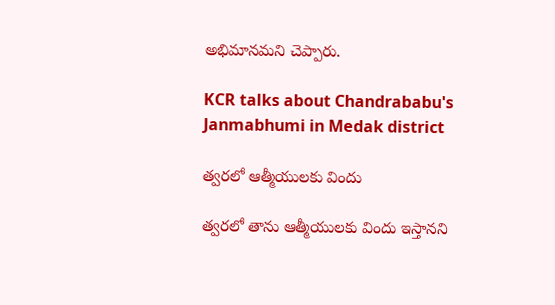అభిమానమని చెప్పారు.

KCR talks about Chandrababu's Janmabhumi in Medak district

త్వరలో ఆత్మీయులకు విందు

త్వరలో తాను ఆత్మీయులకు విందు ఇస్తానని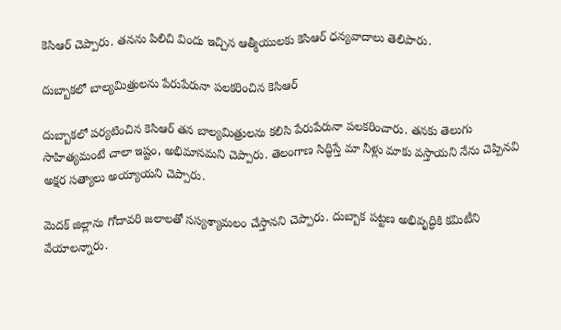కెసిఆర్ చెప్పారు. తనను పిలిచి విందు ఇచ్చిన ఆత్మీయులకు కెసిఆర్ ధన్యవాదాలు తెలిపారు.

దుబ్బాకలో బాల్యమిత్రులను పేరుపేరునా పలకరించిన కెసిఆర్

దుబ్బాకలో పర్యటించిన కెసిఆర్ తన బాల్యమిత్రులను కలిసి పేరుపేరునా పలకరించారు. తనకు తెలుగు సాహిత్యమంటే చాలా ఇష్టం, అభిమానమని చెప్పారు. తెలంగాణ సిద్ధిస్తే మా నీళ్లు మాకు వస్తాయని నేను చెప్పినవి అక్షర సత్యాలు అయ్యాయని చెప్పారు.

మెదక్ జిల్లాను గోదావరి జలాలతో సస్యశ్యామలం చేస్తానని చెప్పారు. దుబ్బాక పట్టణ అభివృద్ధికి కమిటీని వేయాలన్నారు.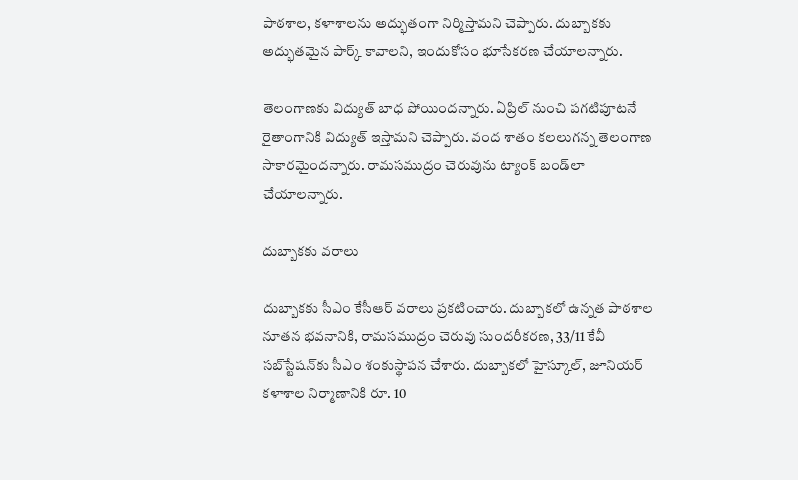పాఠశాల, కళాశాలను అద్భుతంగా నిర్మిస్తామని చెప్పారు. దుబ్బాకకు అద్భుతమైన పార్క్ కావాలని, ఇందుకోసం భూసేకరణ చేయాలన్నారు.

తెలంగాణకు విద్యుత్ బాధ పోయిందన్నారు. ఏప్రిల్ నుంచి పగటిపూటనే రైతాంగానికి విద్యుత్ ఇస్తామని చెప్పారు. వంద శాతం కలలుగన్న తెలంగాణ సాకారమైందన్నారు. రామసముద్రం చెరువును ట్యాంక్ బండ్‌లా చేయాలన్నారు.

దుబ్బాకకు వరాలు

దుబ్బాకకు సీఎం కేసీఆర్ వరాలు ప్రకటించారు. దుబ్బాకలో ఉన్నత పాఠశాల నూతన భవనానికి, రామసముద్రం చెరువు సుందరీకరణ, 33/11 కేవీ సబ్‌స్టేషన్‌కు సీఎం శంకుస్థాపన చేశారు. దుబ్బాకలో హైస్కూల్, జూనియర్ కళాశాల నిర్మాణానికి రూ. 10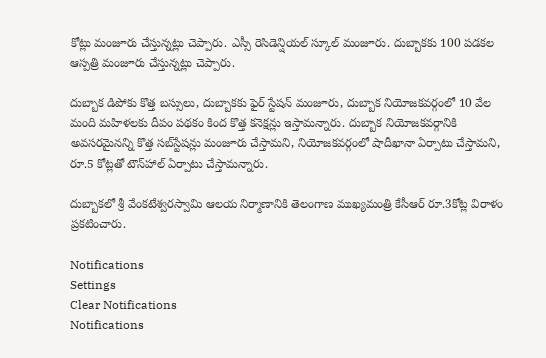కోట్లు మంజూరు చేస్తున్నట్లు చెప్పారు. ఎస్సీ రెసిడెన్షియల్ స్కూల్ మంజూరు. దుబ్బాకకు 100 పడకల ఆస్పత్రి మంజూరు చేస్తున్నట్లు చెప్పారు.

దుబ్బాక డిపోకు కొత్త బస్సులు, దుబ్బాకకు ఫైర్ స్టేషన్ మంజూరు, దుబ్బాక నియోజకవర్గంలో 10 వేల మంది మహిళలకు దీపం పథకం కింద కొత్త కనెక్షన్లు ఇస్తామన్నారు. దుబ్బాక నియోజకవర్గానికి అవసరమైనన్ని కొత్త సబ్‌స్టేషన్లు మంజూరు చేస్తామని, నియోజకవర్గంలో షాదీఖానా ఏర్పాటు చేస్తామని, రూ.5 కోట్లతో టౌన్‌హాల్ ఏర్పాటు చేస్తామన్నారు.

దుబ్బాకలో శ్రీ వేంకటేశ్వరస్వామి ఆలయ నిర్మాణానికి తెలంగాణ ముఖ్యమంత్రి కేసీఆర్‌ రూ.3కోట్ల విరాళం ప్రకటించారు.

Notifications
Settings
Clear Notifications
Notifications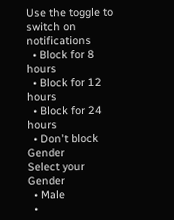Use the toggle to switch on notifications
  • Block for 8 hours
  • Block for 12 hours
  • Block for 24 hours
  • Don't block
Gender
Select your Gender
  • Male
  •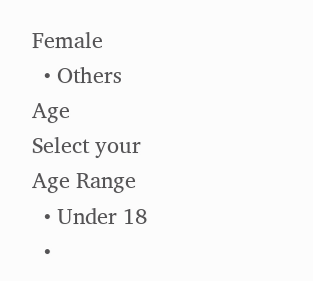Female
  • Others
Age
Select your Age Range
  • Under 18
  •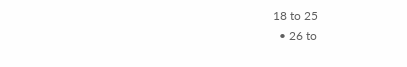18 to 25
  • 26 to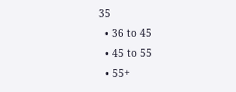35
  • 36 to 45
  • 45 to 55
  • 55+